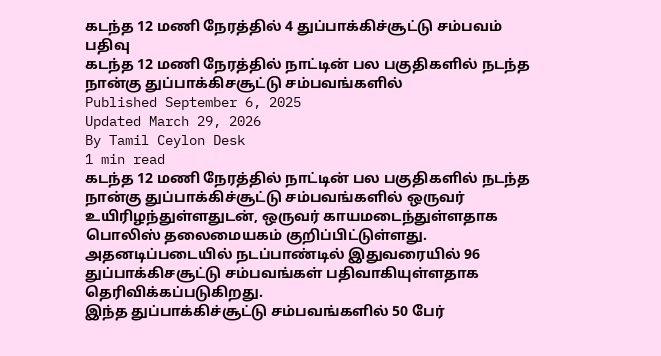கடந்த 12 மணி நேரத்தில் 4 துப்பாக்கிச்சூட்டு சம்பவம் பதிவு
கடந்த 12 மணி நேரத்தில் நாட்டின் பல பகுதிகளில் நடந்த நான்கு துப்பாக்கிசசூட்டு சம்பவங்களில்
Published September 6, 2025
Updated March 29, 2026
By Tamil Ceylon Desk
1 min read
கடந்த 12 மணி நேரத்தில் நாட்டின் பல பகுதிகளில் நடந்த நான்கு துப்பாக்கிச்சூட்டு சம்பவங்களில் ஒருவர் உயிரிழந்துள்ளதுடன், ஒருவர் காயமடைந்துள்ளதாக பொலிஸ் தலைமையகம் குறிப்பிட்டுள்ளது.
அதனடிப்படையில் நடப்பாண்டில் இதுவரையில் 96 துப்பாக்கிசசூட்டு சம்பவங்கள் பதிவாகியுள்ளதாக தெரிவிக்கப்படுகிறது.
இந்த துப்பாக்கிச்சூட்டு சம்பவங்களில் 50 பேர்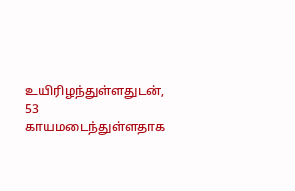உயிரிழந்துள்ளதுடன், 53 காயமடைந்துள்ளதாக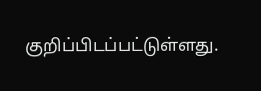குறிப்பிடப்பட்டுள்ளது.